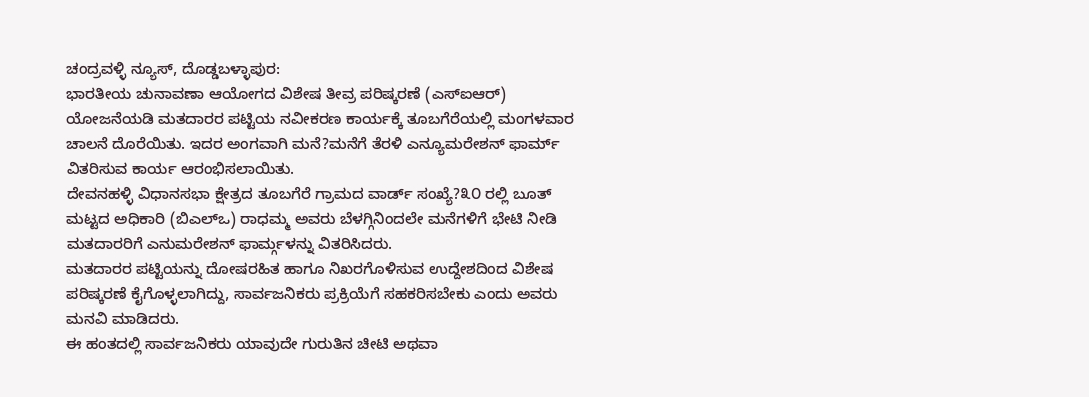ಚಂದ್ರವಳ್ಳಿ ನ್ಯೂಸ್, ದೊಡ್ಡಬಳ್ಳಾಪುರ:
ಭಾರತೀಯ ಚುನಾವಣಾ ಆಯೋಗದ ವಿಶೇಷ ತೀವ್ರ ಪರಿಷ್ಕರಣೆ (ಎಸ್ಐಆರ್) ಯೋಜನೆಯಡಿ ಮತದಾರರ ಪಟ್ಟಿಯ ನವೀಕರಣ ಕಾರ್ಯಕ್ಕೆ ತೂಬಗೆರೆಯಲ್ಲಿ ಮಂಗಳವಾರ ಚಾಲನೆ ದೊರೆಯಿತು. ಇದರ ಅಂಗವಾಗಿ ಮನೆ?ಮನೆಗೆ ತೆರಳಿ ಎನ್ಯೂಮರೇಶನ್ ಫಾರ್ಮ್ ವಿತರಿಸುವ ಕಾರ್ಯ ಆರಂಭಿಸಲಾಯಿತು.
ದೇವನಹಳ್ಳಿ ವಿಧಾನಸಭಾ ಕ್ಷೇತ್ರದ ತೂಬಗೆರೆ ಗ್ರಾಮದ ವಾರ್ಡ್ ಸಂಖ್ಯೆ?೩೦ ರಲ್ಲಿ ಬೂತ್ ಮಟ್ಟದ ಅಧಿಕಾರಿ (ಬಿಎಲ್ಒ) ರಾಧಮ್ಮ ಅವರು ಬೆಳಗ್ಗಿನಿಂದಲೇ ಮನೆಗಳಿಗೆ ಭೇಟಿ ನೀಡಿ ಮತದಾರರಿಗೆ ಎನುಮರೇಶನ್ ಫಾರ್ಮ್ಗಳನ್ನು ವಿತರಿಸಿದರು.
ಮತದಾರರ ಪಟ್ಟಿಯನ್ನು ದೋಷರಹಿತ ಹಾಗೂ ನಿಖರಗೊಳಿಸುವ ಉದ್ದೇಶದಿಂದ ವಿಶೇಷ ಪರಿಷ್ಕರಣೆ ಕೈಗೊಳ್ಳಲಾಗಿದ್ದು, ಸಾರ್ವಜನಿಕರು ಪ್ರಕ್ರಿಯೆಗೆ ಸಹಕರಿಸಬೇಕು ಎಂದು ಅವರು ಮನವಿ ಮಾಡಿದರು.
ಈ ಹಂತದಲ್ಲಿ ಸಾರ್ವಜನಿಕರು ಯಾವುದೇ ಗುರುತಿನ ಚೀಟಿ ಅಥವಾ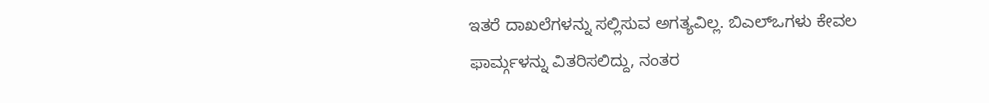ಇತರೆ ದಾಖಲೆಗಳನ್ನು ಸಲ್ಲಿಸುವ ಅಗತ್ಯವಿಲ್ಲ. ಬಿಎಲ್ಒಗಳು ಕೇವಲ ಫಾರ್ಮ್ಗಳನ್ನು ವಿತರಿಸಲಿದ್ದು, ನಂತರ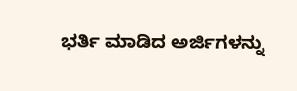ಭರ್ತಿ ಮಾಡಿದ ಅರ್ಜಿಗಳನ್ನು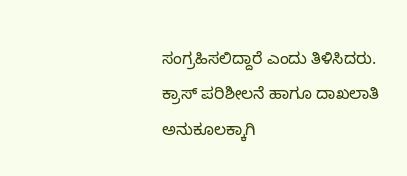ಸಂಗ್ರಹಿಸಲಿದ್ದಾರೆ ಎಂದು ತಿಳಿಸಿದರು.
ಕ್ರಾಸ್ ಪರಿಶೀಲನೆ ಹಾಗೂ ದಾಖಲಾತಿ ಅನುಕೂಲಕ್ಕಾಗಿ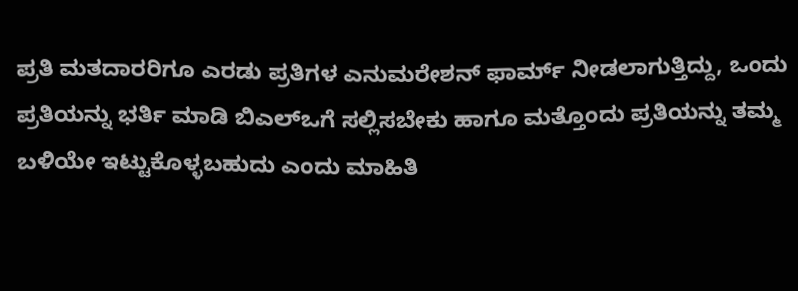ಪ್ರತಿ ಮತದಾರರಿಗೂ ಎರಡು ಪ್ರತಿಗಳ ಎನುಮರೇಶನ್ ಫಾರ್ಮ್ ನೀಡಲಾಗುತ್ತಿದ್ದು, ಒಂದು ಪ್ರತಿಯನ್ನು ಭರ್ತಿ ಮಾಡಿ ಬಿಎಲ್ಒಗೆ ಸಲ್ಲಿಸಬೇಕು ಹಾಗೂ ಮತ್ತೊಂದು ಪ್ರತಿಯನ್ನು ತಮ್ಮ ಬಳಿಯೇ ಇಟ್ಟುಕೊಳ್ಳಬಹುದು ಎಂದು ಮಾಹಿತಿ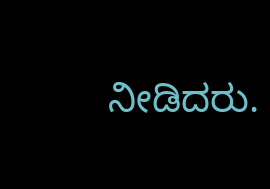ನೀಡಿದರು.